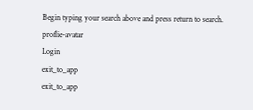Begin typing your search above and press return to search.
proflie-avatar
Login
exit_to_app
exit_to_app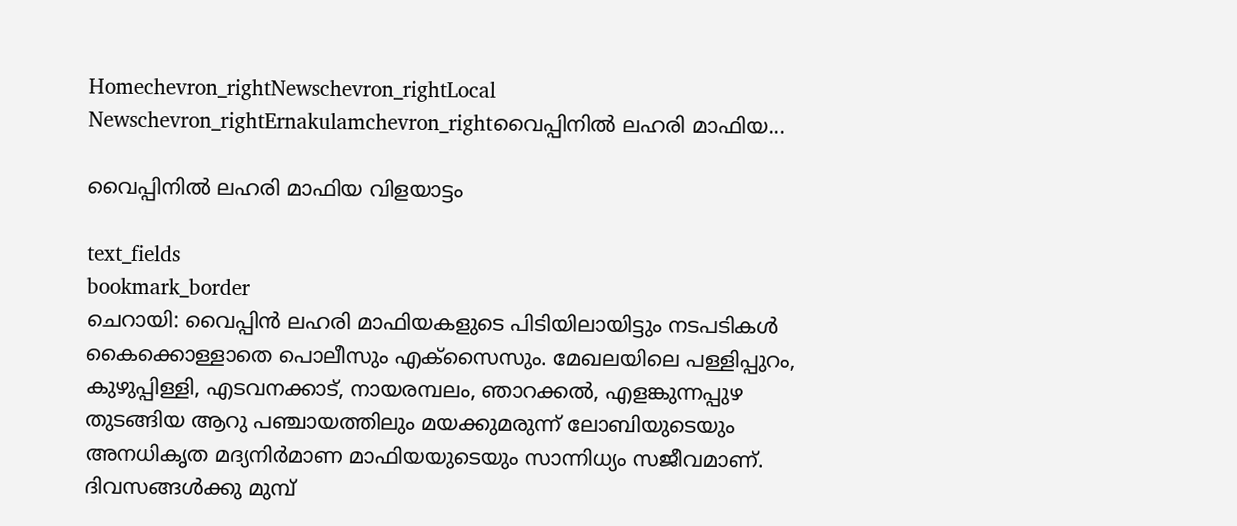Homechevron_rightNewschevron_rightLocal Newschevron_rightErnakulamchevron_rightവൈപ്പിനില്‍ ലഹരി മാഫിയ...

വൈപ്പിനില്‍ ലഹരി മാഫിയ വിളയാട്ടം

text_fields
bookmark_border
ചെറായി: വൈപ്പിന്‍ ലഹരി മാഫിയകളുടെ പിടിയിലായിട്ടും നടപടികള്‍ കൈക്കൊള്ളാതെ പൊലീസും എക്‌സൈസും. മേഖലയിലെ പള്ളിപ്പുറം, കുഴുപ്പിള്ളി, എടവനക്കാട്, നായരമ്പലം, ഞാറക്കല്‍, എളങ്കുന്നപ്പുഴ തുടങ്ങിയ ആറു പഞ്ചായത്തിലും മയക്കുമരുന്ന് ലോബിയുടെയും അനധികൃത മദ്യനിര്‍മാണ മാഫിയയുടെയും സാന്നിധ്യം സജീവമാണ്. ദിവസങ്ങള്‍ക്കു മുമ്പ്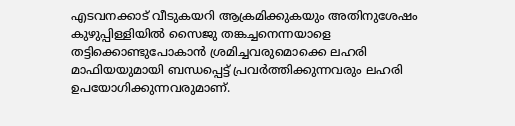എടവനക്കാട് വീടുകയറി ആക്രമിക്കുകയും അതിനുശേഷം കുഴുപ്പിള്ളിയില്‍ സൈജു തങ്കച്ചനെന്നയാളെ തട്ടിക്കൊണ്ടുപോകാന്‍ ശ്രമിച്ചവരുമൊക്കെ ലഹരി മാഫിയയുമായി ബന്ധപ്പെട്ട് പ്രവര്‍ത്തിക്കുന്നവരും ലഹരി ഉപയോഗിക്കുന്നവരുമാണ്.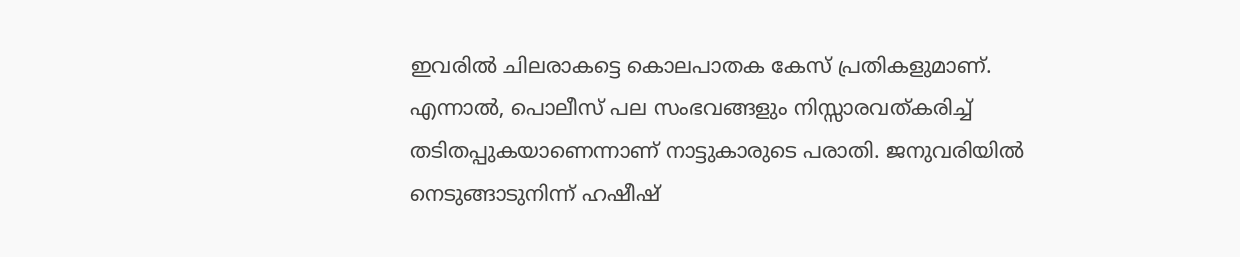ഇവരില്‍ ചിലരാകട്ടെ കൊലപാതക കേസ് പ്രതികളുമാണ്. എന്നാല്‍, പൊലീസ് പല സംഭവങ്ങളും നിസ്സാരവത്കരിച്ച് തടിതപ്പുകയാണെന്നാണ് നാട്ടുകാരുടെ പരാതി. ജനുവരിയിൽ നെടുങ്ങാടുനിന്ന് ഹഷീഷ്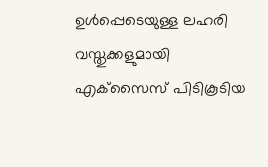ഉള്‍പ്പെടെയുള്ള ലഹരി വസ്തുക്കളുമായി എക്‌സൈസ് പിടികൂടിയ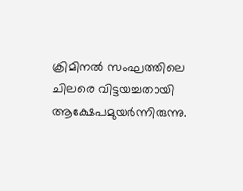ക്രിമിനല്‍ സംഘത്തിലെ ചിലരെ വിട്ടയച്ചതായി ആക്ഷേപമുയര്‍ന്നിരുന്നു.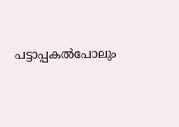പട്ടാപ്പകല്‍പോലും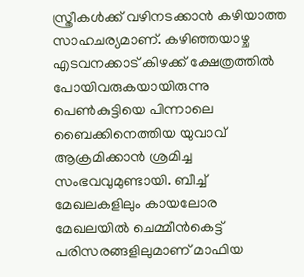സ്ത്രീകള്‍ക്ക് വഴിനടക്കാന്‍ കഴിയാത്ത സാഹചര്യമാണ്. കഴിഞ്ഞയാഴ്ച എടവനക്കാട് കിഴക്ക് ക്ഷേത്രത്തില്‍ പോയിവരുകയായിരുന്നു പെണ്‍കുട്ടിയെ പിന്നാലെ ബൈക്കിനെത്തിയ യുവാവ് ആക്രമിക്കാൻ ശ്രമിച്ച സംഭവവുമുണ്ടായി. ബീച്ച് മേഖലകളിലും കായലോര മേഖലയില്‍ ചെമ്മീന്‍കെട്ട് പരിസരങ്ങളിലുമാണ് മാഫിയ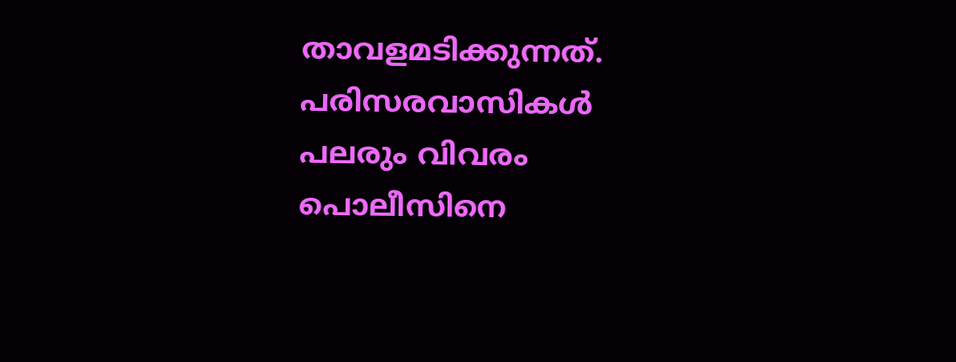താവളമടിക്കുന്നത്. പരിസരവാസികള്‍ പലരും വിവരം പൊലീസിനെ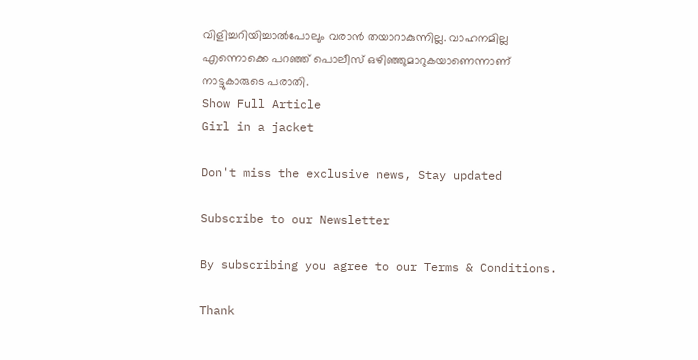വിളിച്ചറിയിച്ചാല്‍പോലും വരാന്‍ തയാറാകുന്നില്ല. വാഹനമില്ല എന്നൊക്കെ പറഞ്ഞ് പൊലീസ് ഒഴിഞ്ഞുമാറുകയാണെന്നാണ് നാട്ടുകാരുടെ പരാതി.
Show Full Article
Girl in a jacket

Don't miss the exclusive news, Stay updated

Subscribe to our Newsletter

By subscribing you agree to our Terms & Conditions.

Thank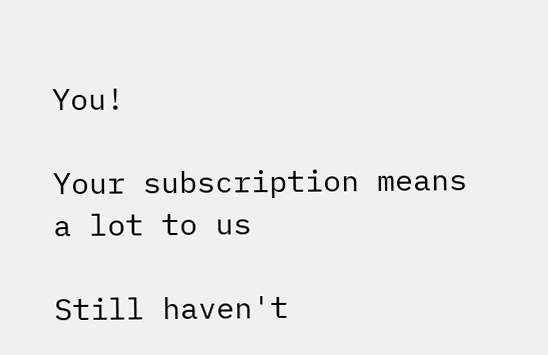You!

Your subscription means a lot to us

Still haven't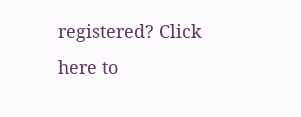registered? Click here to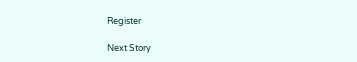Register

Next Story